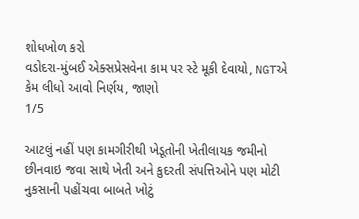શોધખોળ કરો
વડોદરા-મુંબઈ એક્સપ્રેસવેના કામ પર સ્ટે મૂકી દેવાયો, NGTએ કેમ લીધો આવો નિર્ણય, જાણો
1/5

આટલું નહીં પણ કામગીરીથી ખેડૂતોની ખેતીલાયક જમીનો છીનવાઇ જવા સાથે ખેતી અને કુદરતી સંપત્તિઓને પણ મોટી નુકસાની પહોંચવા બાબતે ખોટું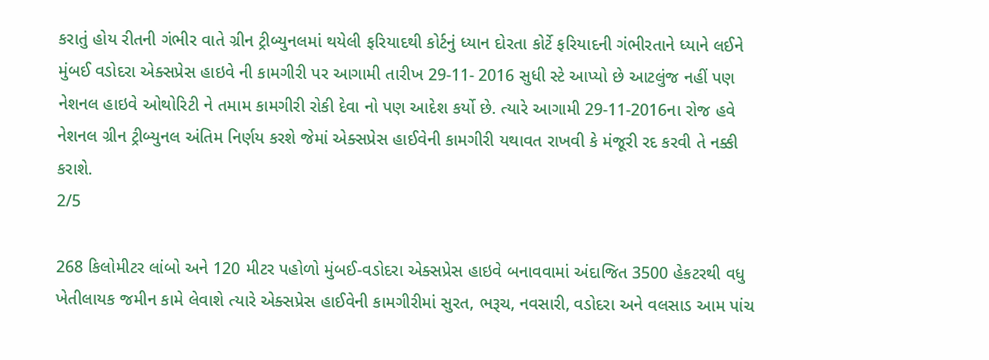કરાતું હોય રીતની ગંભીર વાતે ગ્રીન ટ્રીબ્યુનલમાં થયેલી ફરિયાદથી કોર્ટનું ધ્યાન દોરતા કોર્ટે ફરિયાદની ગંભીરતાને ધ્યાને લઈને મુંબઈ વડોદરા એક્સપ્રેસ હાઇવે ની કામગીરી પર આગામી તારીખ 29-11- 2016 સુધી સ્ટે આપ્યો છે આટલુંજ નહીં પણ નેશનલ હાઇવે ઓથોરિટી ને તમામ કામગીરી રોકી દેવા નો પણ આદેશ કર્યો છે. ત્યારે આગામી 29-11-2016ના રોજ હવે નેશનલ ગ્રીન ટ્રીબ્યુનલ અંતિમ નિર્ણય કરશે જેમાં એક્સપ્રેસ હાઈવેની કામગીરી યથાવત રાખવી કે મંજૂરી રદ કરવી તે નક્કી કરાશે.
2/5

268 કિલોમીટર લાંબો અને 120 મીટર પહોળો મુંબઈ-વડોદરા એક્સપ્રેસ હાઇવે બનાવવામાં અંદાજિત 3500 હેકટરથી વધુ ખેતીલાયક જમીન કામે લેવાશે ત્યારે એક્સપ્રેસ હાઈવેની કામગીરીમાં સુરત, ભરૂચ, નવસારી, વડોદરા અને વલસાડ આમ પાંચ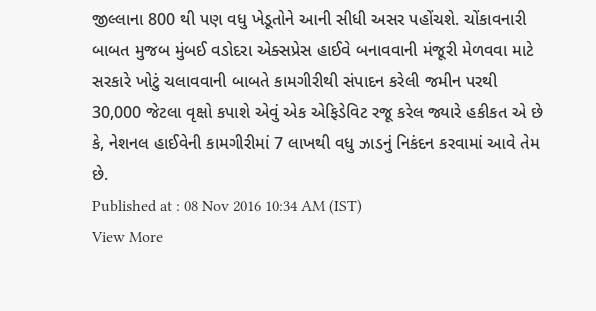જીલ્લાના 800 થી પણ વધુ ખેડૂતોને આની સીધી અસર પહોંચશે. ચોંકાવનારી બાબત મુજબ મુંબઈ વડોદરા એક્સપ્રેસ હાઈવે બનાવવાની મંજૂરી મેળવવા માટે સરકારે ખોટું ચલાવવાની બાબતે કામગીરીથી સંપાદન કરેલી જમીન પરથી 30,000 જેટલા વૃક્ષો કપાશે એવું એક એફિડેવિટ રજૂ કરેલ જ્યારે હકીકત એ છે કે, નેશનલ હાઈવેની કામગીરીમાં 7 લાખથી વધુ ઝાડનું નિકંદન કરવામાં આવે તેમ છે.
Published at : 08 Nov 2016 10:34 AM (IST)
View More